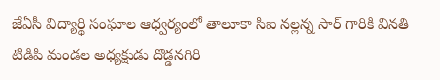జేఏసీ విద్యార్థి సంఘాల ఆధ్వర్యంలో తాలూకా సిఐ నల్లన్న సార్ గారికి వినతి
టిడిపి మండల అధ్యక్షుడు దొడ్డనగిరి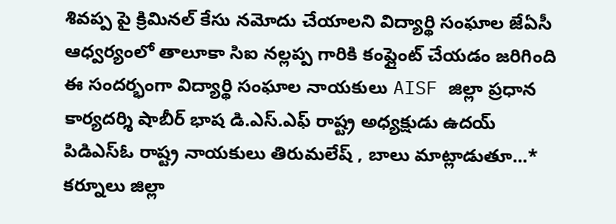శివప్ప పై క్రిమినల్ కేసు నమోదు చేయాలని విద్యార్థి సంఘాల జేఏసీ ఆధ్వర్యంలో తాలూకా సిఐ నల్లప్ప గారికి కంప్లైంట్ చేయడం జరిగింది ఈ సందర్భంగా విద్యార్థి సంఘాల నాయకులు AISF జిల్లా ప్రధాన కార్యదర్శి షాబీర్ భాష డి.ఎస్.ఎఫ్ రాష్ట్ర అధ్యక్షుడు ఉదయ్ పిడిఎస్ఓ రాష్ట్ర నాయకులు తిరుమలేష్ , బాలు మాట్లాడుతూ...* కర్నూలు జిల్లా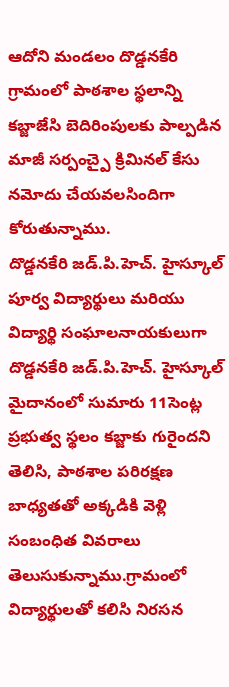ఆదోని మండలం దొడ్డనకేరి గ్రామంలో పాఠశాల స్థలాన్ని కబ్జాజేసి బెదిరింపులకు పాల్పడిన మాజీ సర్పంచ్పై క్రిమినల్ కేసు నమోదు చేయవలసిందిగా కోరుతున్నాము.
దొడ్డనకేరి జడ్.పి.హెచ్. హైస్కూల్ పూర్వ విద్యార్థులు మరియు విద్యార్థి సంఘాలనాయకులుగా దొడ్డనకేరి జడ్.పి.హెచ్. హైస్కూల్ మైదానంలో సుమారు 11సెంట్ల ప్రభుత్వ స్థలం కబ్జాకు గురైందని తెలిసి, పాఠశాల పరిరక్షణ బాధ్యతతో అక్కడికి వెళ్లి సంబంధిత వివరాలు తెలుసుకున్నాము.గ్రామంలో విద్యార్థులతో కలిసి నిరసన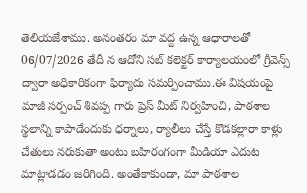తెలియజేశాము. అనంతరం మా వద్ద ఉన్న ఆధారాలతో 06/07/2026 తేదీ న ఆదోని సబ్ కలెక్టర్ కార్యాలయంలో గ్రీవెన్స్ ద్వారా అధికారికంగా ఫిర్యాదు సమర్పించాము.ఈ విషయంపై మాజీ సర్పంచ్ శివప్ప గారు ప్రెస్ మీట్ నిర్వహించి, పాఠశాల స్థలాన్ని కాపాడేందుకు ధర్నాలు, ర్యాలీలు చేస్తే కొడకల్లారా కాళ్లు చేతులు నరుకుతా అంటు బహిరంగంగా మీడియా ఎదుట మాట్లాడడం జరిగింది. అంతేకాకుండా, మా పాఠశాల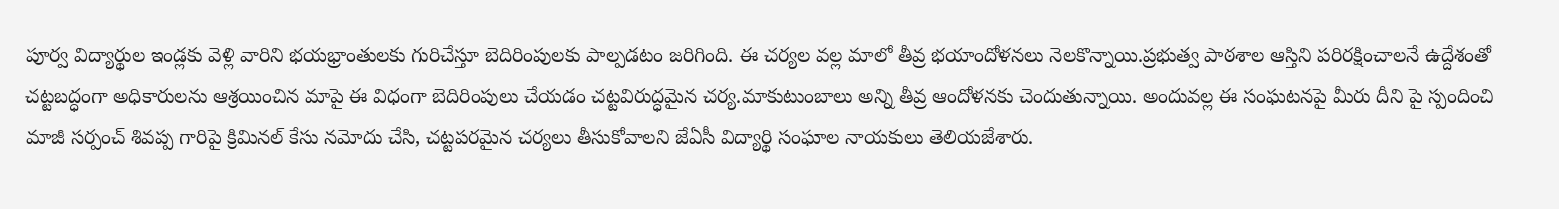పూర్వ విద్యార్థుల ఇండ్లకు వెళ్లి వారిని భయభ్రాంతులకు గురిచేస్తూ బెదిరింపులకు పాల్పడటం జరిగింది. ఈ చర్యల వల్ల మాలో తీవ్ర భయాందోళనలు నెలకొన్నాయి.ప్రభుత్వ పాఠశాల ఆస్తిని పరిరక్షించాలనే ఉద్దేశంతో చట్టబద్ధంగా అధికారులను ఆశ్రయించిన మాపై ఈ విధంగా బెదిరింపులు చేయడం చట్టవిరుద్ధమైన చర్య.మాకుటుంబాలు అన్ని తీవ్ర ఆందోళనకు చెందుతున్నాయి. అందువల్ల ఈ సంఘటనపై మీరు దీని పై స్పందించి మాజీ సర్పంచ్ శివప్ప గారిపై క్రిమినల్ కేసు నమోదు చేసి, చట్టపరమైన చర్యలు తీసుకోవాలని జేఏసీ విద్యార్థి సంఘాల నాయకులు తెలియజేశారు.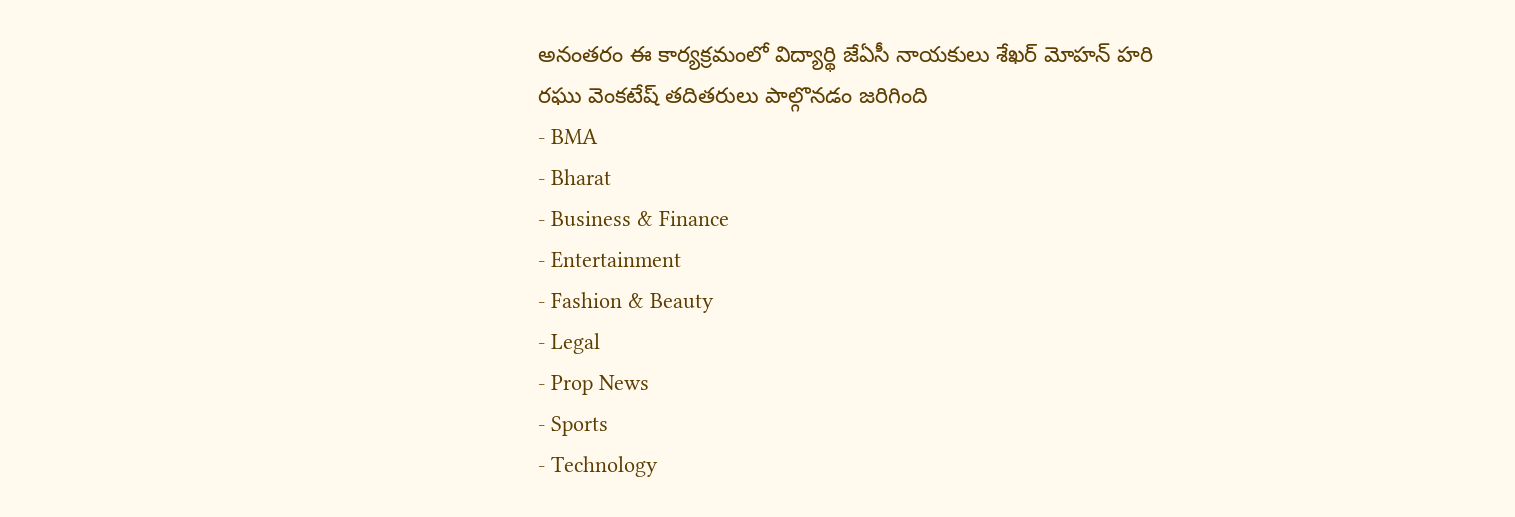అనంతరం ఈ కార్యక్రమంలో విద్యార్థి జేఏసీ నాయకులు శేఖర్ మోహన్ హరి రఘు వెంకటేష్ తదితరులు పాల్గొనడం జరిగింది
- BMA
- Bharat
- Business & Finance
- Entertainment
- Fashion & Beauty
- Legal
- Prop News
- Sports
- Technology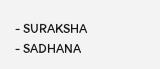- SURAKSHA
- SADHANA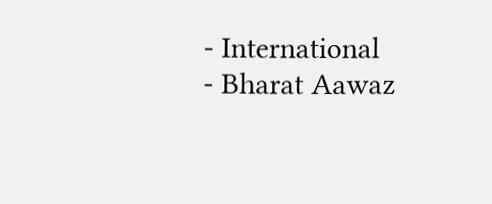- International
- Bharat Aawaz